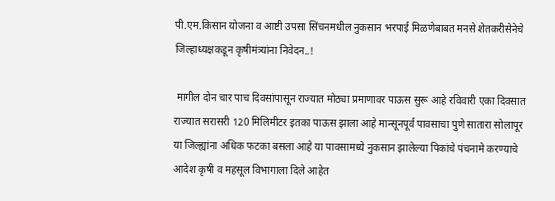पी.एम.किसान योजना व आष्टी उपसा सिंचनमधील नुकसान भरपाई मिळणेबाबत मनसे शेतकरीसेनेचे जिल्हाध्यक्षकडून कृषीमंत्र्यांना निवेदन..!

 मागील दोन चार पाच दिवसांपासून राज्यात मोठ्या प्रमाणावर पाऊस सुरू आहे रविवारी एका दिवसात राज्यात सरासरी 120 मिलिमीटर इतका पाऊस झाला आहे मान्सूनपूर्व पावसाचा पुणे सातारा सोलापूर या जिल्ह्यांना अधिक फटका बसला आहे या पावसामध्ये नुकसान झालेल्या पिकांचे पंचनामे करण्याचे आदेश कृषी व महसूल विभागाला दिले आहेत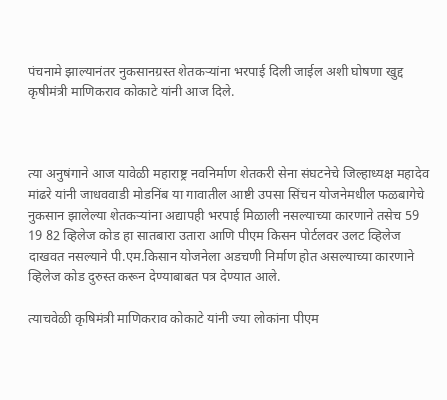पंचनामे झाल्यानंतर नुकसानग्रस्त शेतकऱ्यांना भरपाई दिली जाईल अशी घोषणा खुद्द कृषीमंत्री माणिकराव कोकाटे यांनी आज दिले.



त्या अनुषंगाने आज यावेळी महाराष्ट्र नवनिर्माण शेतकरी सेना संघटनेचे जिल्हाध्यक्ष महादेव मांढरे यांनी जाधववाडी मोडनिंब या गावातील आष्टी उपसा सिंचन योजनेमधील फळबागेचे नुकसान झालेल्या शेतकऱ्यांना अद्यापही भरपाई मिळाली नसल्याच्या कारणाने तसेच 59 19 82 व्हिलेज कोड हा सातबारा उतारा आणि पीएम किसन पोर्टलवर उलट व्हिलेज दाखवत नसल्याने पी.एम.किसान योजनेला अडचणी निर्माण होत असल्याच्या कारणाने व्हिलेज कोड दुरुस्त करून देण्याबाबत पत्र देण्यात आले.

त्याचवेळी कृषिमंत्री माणिकराव कोकाटे यांनी ज्या लोकांना पीएम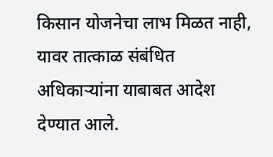किसान योजनेचा लाभ मिळत नाही, यावर तात्काळ संबंधित अधिकाऱ्यांना याबाबत आदेश देण्यात आले.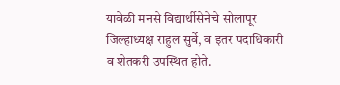यावेळी मनसे विद्यार्थीसेनेचे सोलापूर जिल्हाध्यक्ष राहुल सुर्वे, व इतर पदाधिकारी व शेतकरी उपस्थित होते.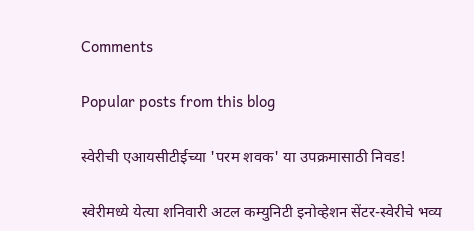Comments

Popular posts from this blog

स्वेरीची एआयसीटीईच्या 'परम शवक' या उपक्रमासाठी निवड!

स्वेरीमध्ये येत्या शनिवारी अटल कम्युनिटी इनोव्हेशन सेंटर-स्वेरीचे भव्य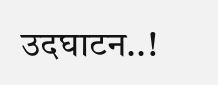उदघाटन..!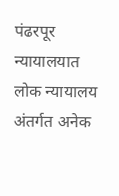पंढरपूर न्यायालयात लोक न्यायालय अंतर्गत अनेक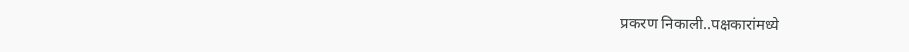प्रकरण निकाली..पक्षकारांमध्ये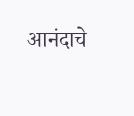आनंदाचे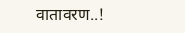वातावरण..!